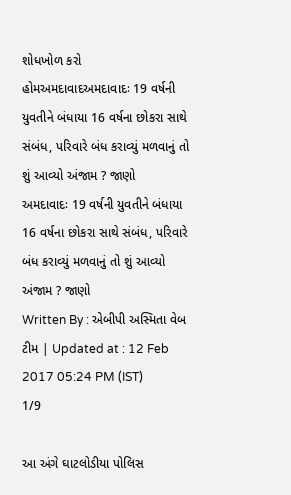શોધખોળ કરો
હોમઅમદાવાદઅમદાવાદઃ 19 વર્ષની યુવતીને બંધાયા 16 વર્ષના છોકરા સાથે સંબંધ, પરિવારે બંધ કરાવ્યું મળવાનું તો શું આવ્યો અંજામ ? જાણો
અમદાવાદઃ 19 વર્ષની યુવતીને બંધાયા 16 વર્ષના છોકરા સાથે સંબંધ, પરિવારે બંધ કરાવ્યું મળવાનું તો શું આવ્યો અંજામ ? જાણો
Written By : એબીપી અસ્મિતા વેબ ટીમ | Updated at : 12 Feb 2017 05:24 PM (IST)
1/9

આ અંગે ઘાટલોડીયા પોલિસ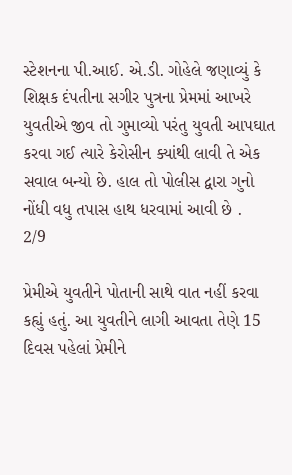સ્ટેશનના પી.આઈ. એ.ડી. ગોહેલે જણાવ્યું કે શિક્ષક દંપતીના સગીર પુત્રના પ્રેમમાં આખરે યુવતીએ જીવ તો ગુમાવ્યો પરંતુ યુવતી આપઘાત કરવા ગઈ ત્યારે કેરોસીન ક્યાંથી લાવી તે એક સવાલ બન્યો છે. હાલ તો પોલીસ દ્વારા ગુનો નોંધી વધુ તપાસ હાથ ધરવામાં આવી છે .
2/9

પ્રેમીએ યુવતીને પોતાની સાથે વાત નહીં કરવા કહ્યું હતું. આ યુવતીને લાગી આવતા તેણે 15 દિવસ પહેલાં પ્રેમીને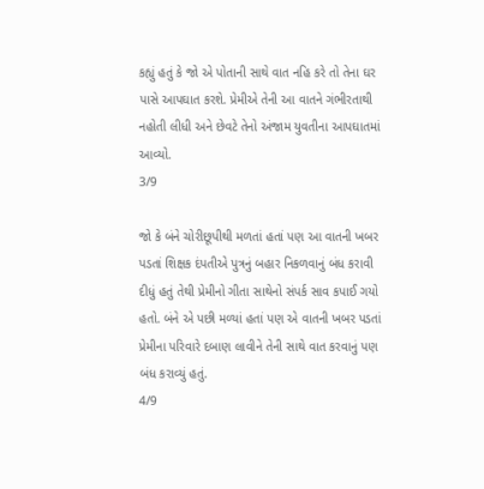કહ્યું હતું કે જો એ પોતાની સાથે વાત નહિ કરે તો તેના ઘર પાસે આપઘાત કરશે. પ્રેમીએ તેની આ વાતને ગંભીરતાથી નહોતી લીધી અને છેવટે તેનો અંજામ યુવતીના આપઘાતમાં આવ્યો.
3/9

જો કે બંને ચોરીછૂપીથી મળતાં હતાં પણ આ વાતની ખબર પડતાં શિક્ષક દંપતીએ પુત્રનું બહાર નિકળવાનું બંધ કરાવી દીધું હતું તેથી પ્રેમીનો ગીતા સાથેનો સંપર્ક સાવ કપાઈ ગયો હતો. બંને એ પછી મળ્યાં હતાં પણ એ વાતની ખબર પડતાં પ્રેમીના પરિવારે દબાણ લાવીને તેની સાથે વાત કરવાનું પણ બંધ કરાવ્યું હતું.
4/9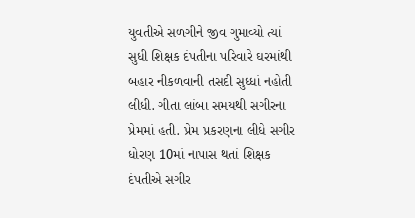યુવતીએ સળગીને જીવ ગુમાવ્યો ત્યાં સુધી શિક્ષક દંપતીના પરિવારે ઘરમાંથી બહાર નીકળવાની તસદી સુધ્ધાં નહોતી લીધી. ગીતા લાંબા સમયથી સગીરના પ્રેમમાં હતી. પ્રેમ પ્રકરણના લીધે સગીર ધોરણ 10માં નાપાસ થતાં શિક્ષક દંપતીએ સગીર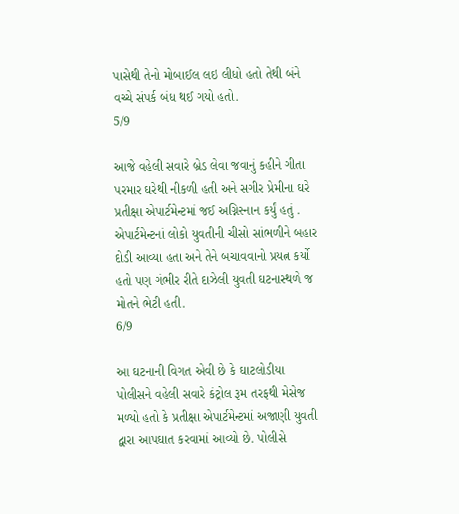પાસેથી તેનો મોબાઈલ લઇ લીધો હતો તેથી બંને વચ્ચે સંપર્ક બંધ થઈ ગયો હતો.
5/9

આજે વહેલી સવારે બ્રેડ લેવા જવાનું કહીને ગીતા પરમાર ઘરેથી નીકળી હતી અને સગીર પ્રેમીના ઘરે પ્રતીક્ષા એપાર્ટમેન્ટમાં જઈ અગ્નિસ્નાન કર્યું હતું . એપાર્ટમેન્ટનાં લોકો યુવતીની ચીસો સાંભળીને બહાર દોડી આવ્યા હતા અને તેને બચાવવાનો પ્રયત્ન કર્યો હતો પણ ગંભીર રીતે દાઝેલી યુવતી ઘટનાસ્થળે જ મોતને ભેટી હતી.
6/9

આ ઘટનાની વિગત એવી છે કે ઘાટલોડીયા પોલીસને વહેલી સવારે કંટ્રોલ રૂમ તરફથી મેસેજ મળ્યો હતો કે પ્રતીક્ષા એપાર્ટમેન્ટમાં અજાણી યુવતી દ્વારા આપઘાત કરવામાં આવ્યો છે. પોલીસે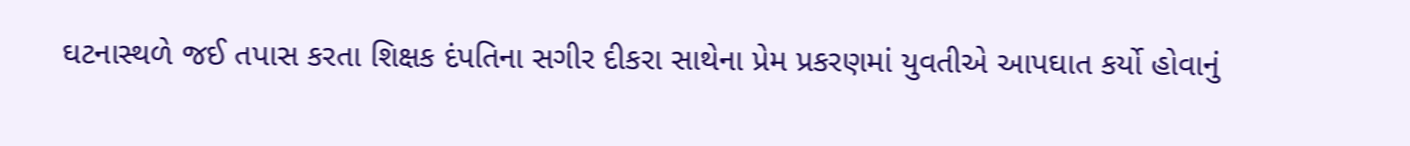ઘટનાસ્થળે જઈ તપાસ કરતા શિક્ષક દંપતિના સગીર દીકરા સાથેના પ્રેમ પ્રકરણમાં યુવતીએ આપઘાત કર્યો હોવાનું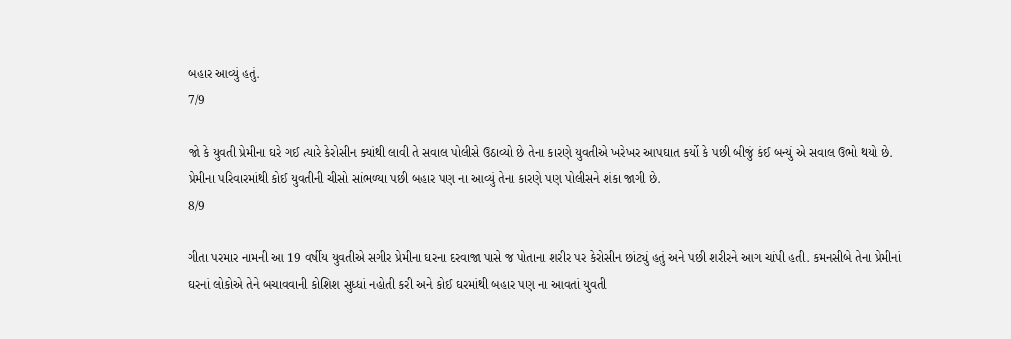બહાર આવ્યું હતું.
7/9

જો કે યુવતી પ્રેમીના ઘરે ગઈ ત્યારે કેરોસીન ક્યાંથી લાવી તે સવાલ પોલીસે ઉઠાવ્યો છે તેના કારણે યુવતીએ ખરેખર આપઘાત કર્યો કે પછી બીજું કંઈ બન્યું એ સવાલ ઉભો થયો છે. પ્રેમીના પરિવારમાંથી કોઈ યુવતીની ચીસો સાંભળ્યા પછી બહાર પણ ના આવ્યું તેના કારણે પણ પોલીસને શંકા જાગી છે.
8/9

ગીતા પરમાર નામની આ 19 વર્ષીય યુવતીએ સગીર પ્રેમીના ઘરના દરવાજા પાસે જ પોતાના શરીર પર કેરોસીન છાંટ્યું હતું અને પછી શરીરને આગ ચાંપી હતી. કમનસીબે તેના પ્રેમીનાં ઘરનાં લોકોએ તેને બચાવવાની કોશિશ સુધ્ધાં નહોતી કરી અને કોઈ ઘરમાંથી બહાર પણ ના આવતાં યુવતી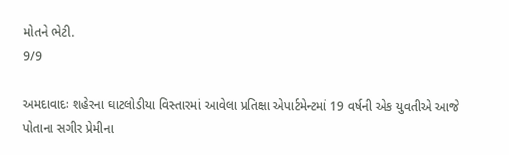મોતને ભેટી.
9/9

અમદાવાદઃ શહેરના ઘાટલોડીયા વિસ્તારમાં આવેલા પ્રતિક્ષા એપાર્ટમેન્ટમાં 19 વર્ષની એક યુવતીએ આજે પોતાના સગીર પ્રેમીના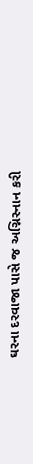ઘરના દરવાજા પાસે જ અગ્નિસ્નાન કરી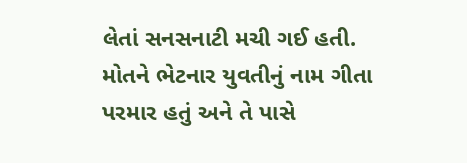લેતાં સનસનાટી મચી ગઈ હતી. મોતને ભેટનાર યુવતીનું નામ ગીતા પરમાર હતું અને તે પાસે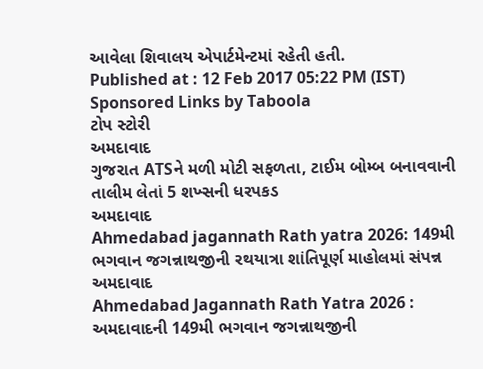આવેલા શિવાલય એપાર્ટમેન્ટમાં રહેતી હતી.
Published at : 12 Feb 2017 05:22 PM (IST)
Sponsored Links by Taboola
ટોપ સ્ટોરી
અમદાવાદ
ગુજરાત ATSને મળી મોટી સફળતા, ટાઈમ બોમ્બ બનાવવાની તાલીમ લેતાં 5 શખ્સની ધરપકડ
અમદાવાદ
Ahmedabad jagannath Rath yatra 2026: 149મી ભગવાન જગન્નાથજીની રથયાત્રા શાંતિપૂર્ણ માહોલમાં સંપન્ન
અમદાવાદ
Ahmedabad Jagannath Rath Yatra 2026 : અમદાવાદની 149મી ભગવાન જગન્નાથજીની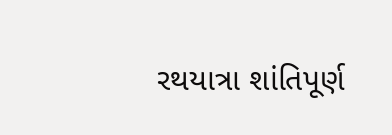રથયાત્રા શાંતિપૂર્ણ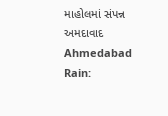માહોલમાં સંપન્ન
અમદાવાદ
Ahmedabad Rain: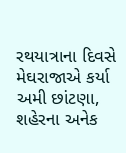રથયાત્રાના દિવસે મેઘરાજાએ કર્યા અમી છાંટણા, શહેરના અનેક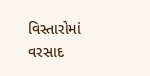વિસ્તારોમાં વરસાદ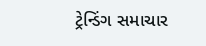ટ્રેન્ડિંગ સમાચાર